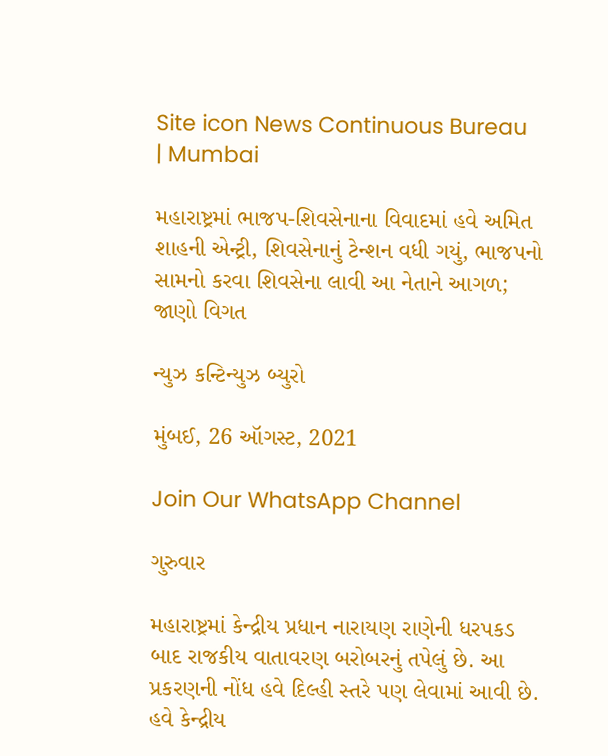Site icon News Continuous Bureau | Mumbai

મહારાષ્ટ્રમાં ભાજપ-શિવસેનાના વિવાદમાં હવે અમિત શાહની એન્ટ્રી, શિવસેનાનું ટેન્શન વધી ગયું, ભાજપનો સામનો કરવા શિવસેના લાવી આ નેતાને આગળ; જાણો વિગત

ન્યુઝ કન્ટિન્યુઝ બ્યુરો

મુંબઈ, 26 ઑગસ્ટ, 2021

Join Our WhatsApp Channel

ગુરુવાર

મહારાષ્ટ્રમાં કેન્દ્રીય પ્રધાન નારાયણ રાણેની ધરપકડ બાદ રાજકીય વાતાવરણ બરોબરનું તપેલું છે. આ પ્રકરણની નોંધ હવે દિલ્હી સ્તરે પણ લેવામાં આવી છે. હવે કેન્દ્રીય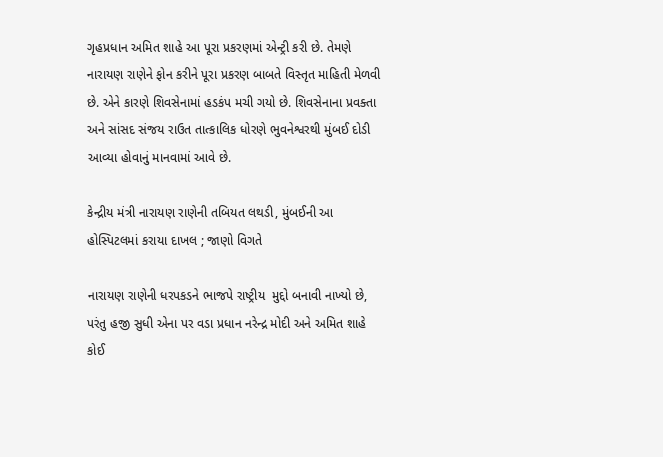ગૃહપ્રધાન અમિત શાહે આ પૂરા પ્રકરણમાં એન્ટ્રી કરી છે. તેમણે નારાયણ રાણેને ફોન કરીને પૂરા પ્રકરણ બાબતે વિસ્તૃત માહિતી મેળવી છે. એને કારણે શિવસેનામાં હડકંપ મચી ગયો છે. શિવસેનાના પ્રવક્તા અને સાંસદ સંજય રાઉત તાત્કાલિક ધોરણે ભુવનેશ્વરથી મુંબઈ દોડી આવ્યા હોવાનું માનવામાં આવે છે.

કેન્દ્રીય મંત્રી નારાયણ રાણેની તબિયત લથડી, મુંબઈની આ  હોસ્પિટલમાં કરાયા દાખલ ; જાણો વિગતે

નારાયણ રાણેની ધરપકડને ભાજપે રાષ્ટ્રીય  મુદ્દો બનાવી નાખ્યો છે, પરંતુ હજી સુધી એના પર વડા પ્રધાન નરેન્દ્ર મોદી અને અમિત શાહે કોઈ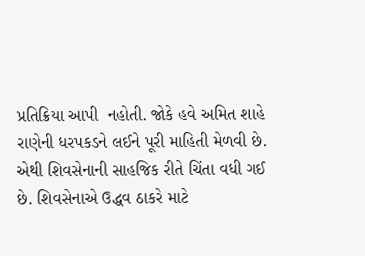પ્રતિક્રિયા આપી  નહોતી. જોકે હવે અમિત શાહે રાણેની ધરપકડને લઈને પૂરી માહિતી મેળવી છે. એથી શિવસેનાની સાહજિક રીતે ચિંતા વધી ગઈ છે. શિવસેનાએ ઉદ્ધવ ઠાકરે માટે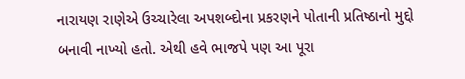નારાયણ રાણેએ ઉચ્ચારેલા અપશબ્દોના પ્રકરણને પોતાની પ્રતિષ્ઠાનો મુદ્દો બનાવી નાખ્યો હતો. એથી હવે ભાજપે પણ આ પૂરા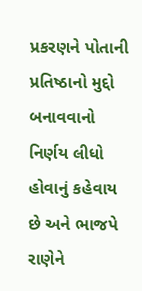પ્રકરણને પોતાની પ્રતિષ્ઠાનો મુદ્દો બનાવવાનો નિર્ણય લીધો હોવાનું કહેવાય છે અને ભાજપે રાણેને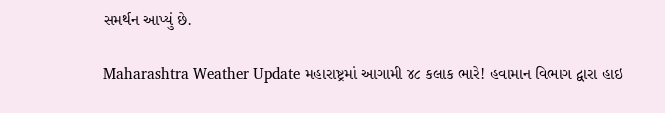સમર્થન આપ્યું છે.

Maharashtra Weather Update મહારાષ્ટ્રમાં આગામી ૪૮ કલાક ભારે! હવામાન વિભાગ દ્વારા હાઇ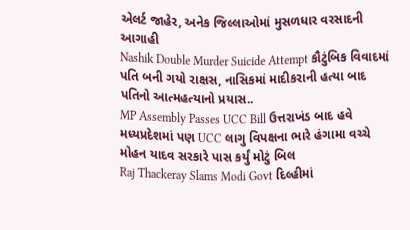એલર્ટ જાહેર, અનેક જિલ્લાઓમાં મુસળધાર વરસાદની આગાહી
Nashik Double Murder Suicide Attempt કૌટુંબિક વિવાદમાં પતિ બની ગયો રાક્ષસ, નાસિકમાં માદીકરાની હત્યા બાદ પતિનો આત્મહત્યાનો પ્રયાસ..
MP Assembly Passes UCC Bill ઉત્તરાખંડ બાદ હવે મધ્યપ્રદેશમાં પણ UCC લાગુ વિપક્ષના ભારે હંગામા વચ્ચે મોહન યાદવ સરકારે પાસ કર્યું મોટું બિલ
Raj Thackeray Slams Modi Govt દિલ્હીમાં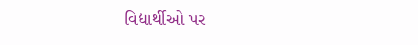વિદ્યાર્થીઓ પર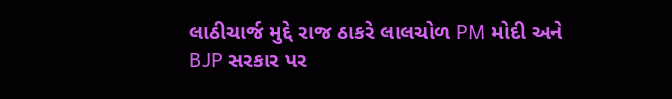લાઠીચાર્જ મુદ્દે રાજ ઠાકરે લાલચોળ PM મોદી અને BJP સરકાર પર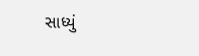સાધ્યું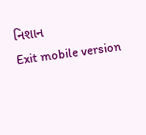નિશાન
Exit mobile version